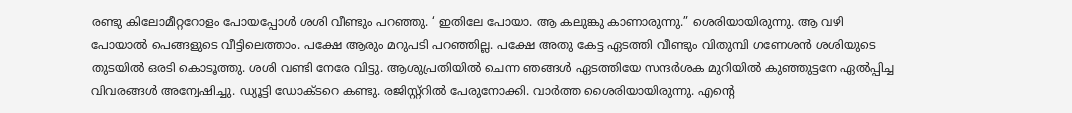രണ്ടു കിലോമീറ്ററോളം പോയപ്പോൾ ശശി വീണ്ടും പറഞ്ഞു. ‘ ഇതിലേ പോയാ. ആ കലുങ്കു കാണാരുന്നു.” ശെരിയായിരുന്നു. ആ വഴി പോയാൽ പെങ്ങളുടെ വീട്ടിലെത്താം. പക്ഷേ ആരും മറുപടി പറഞ്ഞില്ല. പക്ഷേ അതു കേട്ട ഏടത്തി വീണ്ടും വിതുമ്പി ഗണേശൻ ശശിയുടെ തുടയിൽ ഒരടി കൊടൂത്തു. ശശി വണ്ടി നേരേ വിട്ടു. ആശുപ്രതിയിൽ ചെന്ന ഞങ്ങൾ ഏടത്തിയേ സന്ദർശക മുറിയിൽ കുഞ്ഞുട്ടനേ ഏൽപ്പിച്ച വിവരങ്ങൾ അന്വേഷിച്ചു. ഡ്യൂട്ടി ഡോക്ടറെ കണ്ടു. രജിസ്റ്റ്റിൽ പേരുനോക്കി. വാർത്ത ശൈരിയായിരുന്നു. എന്റെ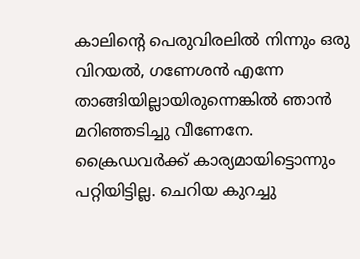കാലിന്റെ പെരുവിരലിൽ നിന്നും ഒരു വിറയൽ, ഗണേശൻ എന്നേ താങ്ങിയില്ലായിരുന്നെങ്കിൽ ഞാൻ മറിഞ്ഞടിച്ചു വീണേനേ. ക്രൈഡവർക്ക് കാര്യമായിട്ടൊന്നും പറ്റിയിട്ടില്ല. ചെറിയ കുറച്ചു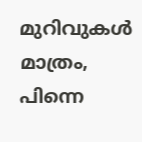മുറിവുകൾ മാത്രം, പിന്നെ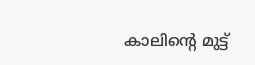കാലിന്റെ മുട്ട്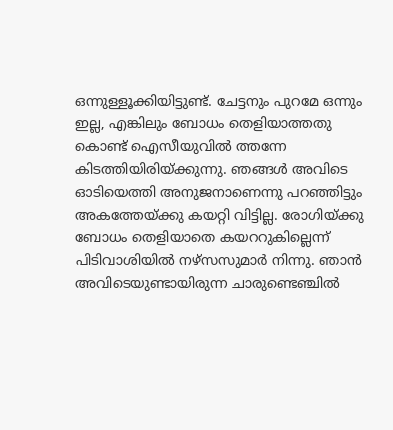ഒന്നുള്ളൂക്കിയിട്ടുണ്ട്. ചേട്ടനും പുറമേ ഒന്നും ഇല്ല, എങ്കിലും ബോധം തെളിയാത്തതു കൊണ്ട് ഐസീയുവിൽ ത്തന്നേ കിടത്തിയിരിയ്ക്കുന്നു. ഞങ്ങൾ അവിടെ ഓടിയെത്തി അനുജനാണെന്നു പറഞ്ഞിട്ടും അകത്തേയ്ക്കു കയറ്റി വിട്ടില്ല. രോഗിയ്ക്കു ബോധം തെളിയാതെ കയററുകില്ലെന്ന് പിടിവാശിയിൽ നഴ്സസുമാർ നിന്നു. ഞാൻ അവിടെയുണ്ടായിരുന്ന ചാരുണ്ടെഞ്ചിൽ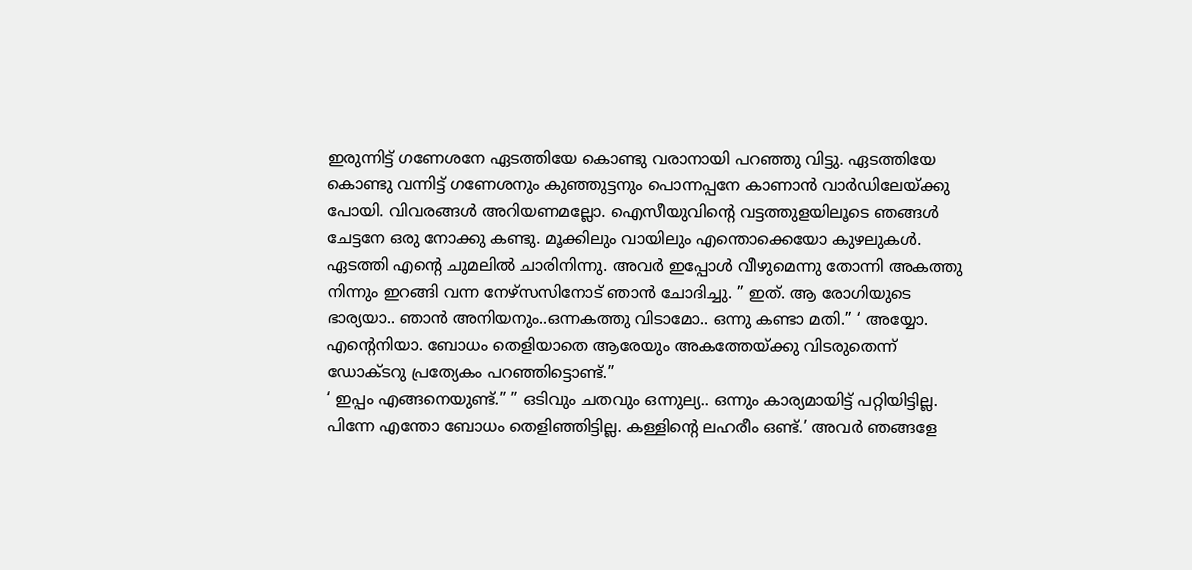ഇരുന്നിട്ട് ഗണേശനേ ഏടത്തിയേ കൊണ്ടു വരാനായി പറഞ്ഞു വിട്ടു. ഏടത്തിയേ കൊണ്ടു വന്നിട്ട് ഗണേശനും കുഞ്ഞുട്ടനും പൊന്നപ്പനേ കാണാൻ വാർഡിലേയ്ക്കു പോയി. വിവരങ്ങൾ അറിയണമല്ലോ. ഐസീയുവിന്റെ വട്ടത്തുളയിലൂടെ ഞങ്ങൾ ചേട്ടനേ ഒരു നോക്കു കണ്ടു. മൂക്കിലും വായിലും എന്തൊക്കെയോ കുഴലുകൾ.
ഏടത്തി എന്റെ ചുമലിൽ ചാരിനിന്നു. അവർ ഇപ്പോൾ വീഴുമെന്നു തോന്നി അകത്തു നിന്നും ഇറങ്ങി വന്ന നേഴ്സസിനോട് ഞാൻ ചോദിച്ചു. ” ഇത്. ആ രോഗിയുടെ ഭാര്യയാ.. ഞാൻ അനിയനും..ഒന്നകത്തു വിടാമോ.. ഒന്നു കണ്ടാ മതി.” ‘ അയ്യോ. എന്റെനിയാ. ബോധം തെളിയാതെ ആരേയും അകത്തേയ്ക്കു വിടരുതെന്ന് ഡോക്ടറു പ്രത്യേകം പറഞ്ഞിട്ടൊണ്ട്.”
‘ ഇപ്പം എങ്ങനെയുണ്ട്.” ” ഒടിവും ചതവും ഒന്നുല്യ.. ഒന്നും കാര്യമായിട്ട് പറ്റിയിട്ടില്ല. പിന്നേ എന്തോ ബോധം തെളിഞ്ഞിട്ടില്ല. കള്ളിന്റെ ലഹരീം ഒണ്ട്.’ അവർ ഞങ്ങളേ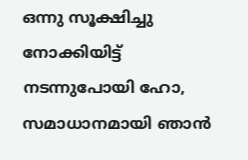ഒന്നു സൂക്ഷിച്ചു നോക്കിയിട്ട് നടന്നുപോയി ഹോ, സമാധാനമായി ഞാൻ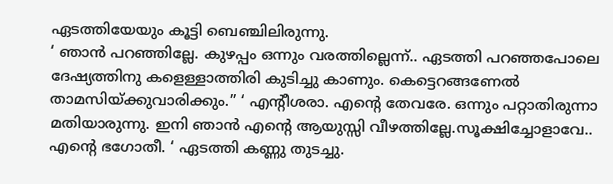ഏടത്തിയേയും കൂട്ടി ബെഞ്ചിലിരുന്നു.
‘ ഞാൻ പറഞ്ഞില്ലേ. കുഴപ്പം ഒന്നും വരത്തില്ലെന്ന്.. ഏടത്തി പറഞ്ഞപോലെ ദേഷ്യത്തിനു കളെള്ളാത്തിരി കുടിച്ചു കാണും. കെട്ടെറങ്ങണേൽ താമസിയ്ക്കുവാരിക്കും.” ‘ എന്റീശരാ. എന്റെ തേവരേ. ഒന്നും പറ്റാതിരുന്നാ മതിയാരുന്നു. ഇനി ഞാൻ എന്റെ ആയുസ്സി വീഴത്തില്ലേ.സൂക്ഷിച്ചോളാവേ.. എന്റെ ഭഗോതീ. ‘ ഏടത്തി കണ്ണു തുടച്ചു.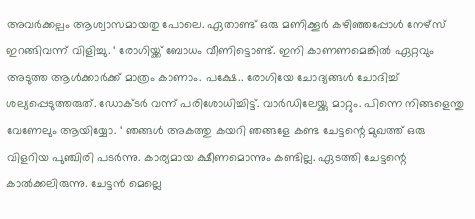അവർക്കല്പം ആശ്വാസമായതു പോലെ. ഏതാണ്ട് ഒരു മണിക്കൂർ കഴിഞ്ഞപ്പോൾ നേഴ്സ് ഇറങ്ങിവന്ന് വിളിച്ചു. ‘ രോഗിയ്ക്ക് ബോധം വീണിട്ടൊണ്ട്. ഇനി കാണണമെങ്കിൽ ഏറ്റവും അടുത്ത ആൾക്കാർക്ക് മാത്രം കാണാം. പക്ഷേ.. രോഗിയേ ചോദ്യങ്ങൾ ചോദിച്ച് ശല്യപ്പെടുത്തരുത്. ഡോക്ടർ വന്ന് പരിശോധിച്ചിട്ട്. വാർഡിലേയ്ക്കു മാറ്റും. പിന്നെ നിങ്ങളെന്തു വേണേലും ആയിയ്യോ. ‘ ഞങ്ങൾ അകത്തു കയറി ഞങ്ങളേ കണ്ട ചേട്ടന്റെ മുഖത്ത് ഒരു വിളറിയ പുഞ്ചിരി പടർന്നു. കാര്യമായ ക്ഷീണമൊന്നും കണ്ടില്ല. ഏടത്തി ചേട്ടന്റെ കാൽക്കലിരുന്നു. ചേട്ടൻ മെല്ലെ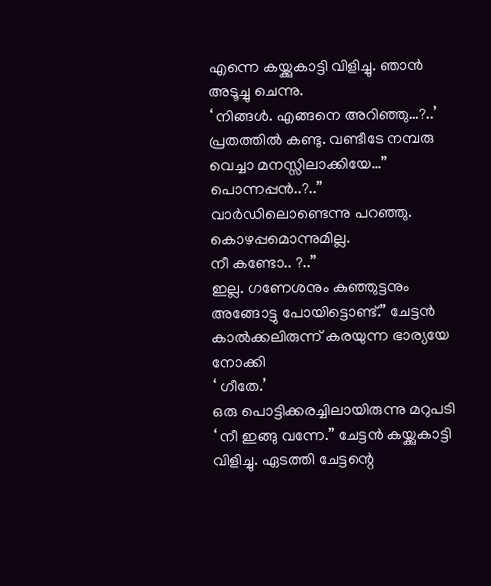എന്നെ കയ്ക്കുകാട്ടി വിളിച്ചു. ഞാൻ അടൂച്ചു ചെന്നു.
‘ നിങ്ങൾ. എങ്ങനെ അറിഞ്ഞു…?..’ പ്രതത്തിൽ കണ്ടു. വണ്ടീടേ നമ്പരു വെച്ചാ മനസ്സിലാക്കിയേ…”
പൊന്നപ്പൻ..?..”
വാർഡിലൊണ്ടെന്നു പറഞ്ഞു. കൊഴപ്പമൊന്നുമില്ല.
നീ കണ്ടോ.. ?..”
ഇല്ല. ഗണേശനും കുഞ്ഞുട്ടനും അങ്ങോട്ടു പോയിട്ടൊണ്ട്.” ചേട്ടൻ കാൽക്കലിരുന്ന് കരയുന്ന ഭാര്യയേ നോക്കി
‘ ഗീതേ.’
ഒരു പൊട്ടിക്കരച്ചിലായിരുന്നു മറുപടി
‘ നീ ഇങ്ങു വന്നേ.” ചേട്ടൻ കയ്ക്കുകാട്ടി വിളിച്ചു. ഏടത്തി ചേട്ടന്റെ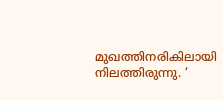മുഖത്തിനരികിലായി നിലത്തിരുന്നു. ‘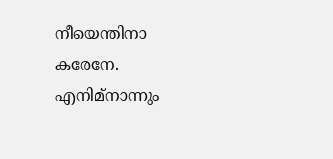നീയെന്തിനാ കരേനേ. എനിമ്നാന്നും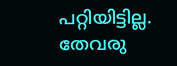പറ്റിയിട്ടില്ല. തേവരു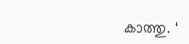കാത്തു. ‘